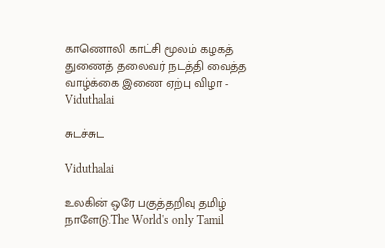காணொலி காட்சி மூலம் கழகத் துணைத் தலைவர் நடத்தி வைத்த வாழ்க்கை இணை ஏற்பு விழா - Viduthalai

சுடச்சுட

Viduthalai

உலகின் ஒரே பகுத்தறிவு தமிழ் நாளேடு.The World's only Tamil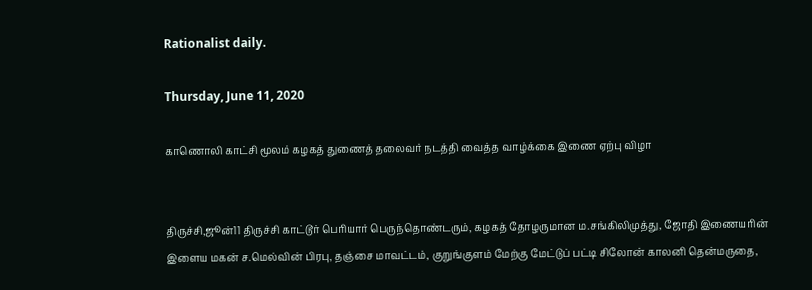Rationalist daily.

Thursday, June 11, 2020

காணொலி காட்சி மூலம் கழகத் துணைத் தலைவர் நடத்தி வைத்த வாழ்க்கை இணை ஏற்பு விழா


திருச்சி,ஜூன்11 திருச்சி காட்டூர் பெரியார் பெருந்தொண்டரும், கழகத் தோழருமான ம.சங்கிலிமுத்து, ஜோதி இணையரின் இளைய மகன் ச.மெல்வின் பிரபு, தஞ்சை மாவட்டம், குறுங்குளம் மேற்கு மேட்டுப் பட்டி சிலோன் காலனி தென்மருதை,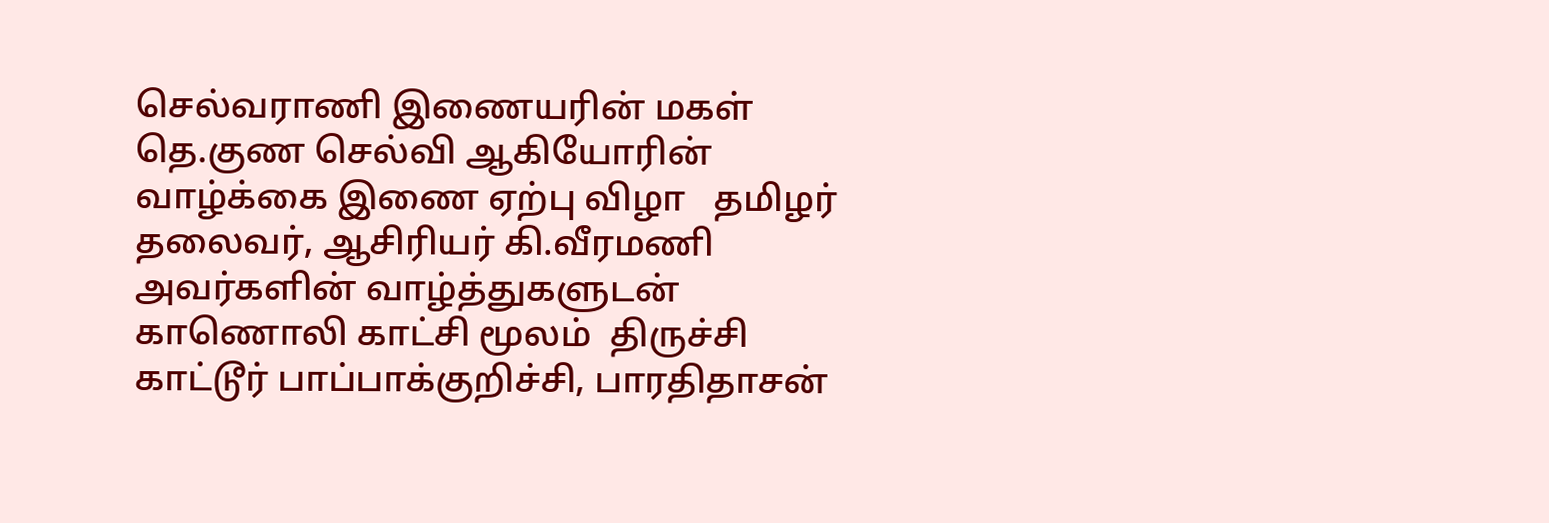செல்வராணி இணையரின் மகள் தெ.குண செல்வி ஆகியோரின் வாழ்க்கை இணை ஏற்பு விழா   தமிழர் தலைவர், ஆசிரியர் கி.வீரமணி அவர்களின் வாழ்த்துகளுடன் காணொலி காட்சி மூலம்  திருச்சி காட்டூர் பாப்பாக்குறிச்சி, பாரதிதாசன்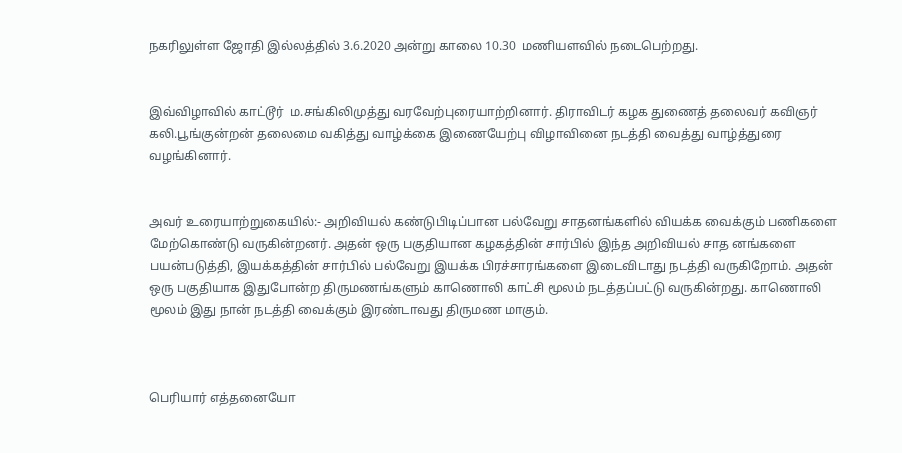நகரிலுள்ள ஜோதி இல்லத்தில் 3.6.2020 அன்று காலை 10.30  மணியளவில் நடைபெற்றது.


இவ்விழாவில் காட்டூர்  ம.சங்கிலிமுத்து வரவேற்புரையாற்றினார். திராவிடர் கழக துணைத் தலைவர் கவிஞர் கலி.பூங்குன்றன் தலைமை வகித்து வாழ்க்கை இணையேற்பு விழாவினை நடத்தி வைத்து வாழ்த்துரை வழங்கினார்.


அவர் உரையாற்றுகையில்:- அறிவியல் கண்டுபிடிப்பான பல்வேறு சாதனங்களில் வியக்க வைக்கும் பணிகளை மேற்கொண்டு வருகின்றனர். அதன் ஒரு பகுதியான கழகத்தின் சார்பில் இந்த அறிவியல் சாத னங்களை பயன்படுத்தி, இயக்கத்தின் சார்பில் பல்வேறு இயக்க பிரச்சாரங்களை இடைவிடாது நடத்தி வருகிறோம். அதன் ஒரு பகுதியாக இதுபோன்ற திருமணங்களும் காணொலி காட்சி மூலம் நடத்தப்பட்டு வருகின்றது. காணொலி மூலம் இது நான் நடத்தி வைக்கும் இரண்டாவது திருமண மாகும்.



பெரியார் எத்தனையோ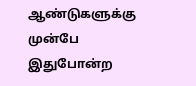ஆண்டுகளுக்கு முன்பே இதுபோன்ற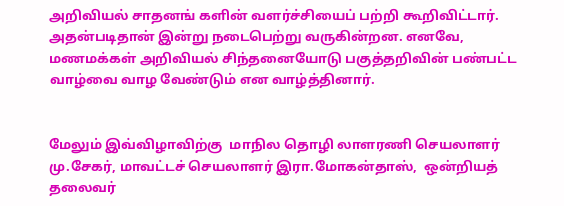அறிவியல் சாதனங் களின் வளர்ச்சியைப் பற்றி கூறிவிட்டார். அதன்படிதான் இன்று நடைபெற்று வருகின்றன. எனவே, மணமக்கள் அறிவியல் சிந்தனையோடு பகுத்தறிவின் பண்பட்ட வாழ்வை வாழ வேண்டும் என வாழ்த்தினார்.


மேலும் இவ்விழாவிற்கு  மாநில தொழி லாளரணி செயலாளர் மு.சேகர், மாவட்டச் செயலாளர் இரா.மோகன்தாஸ்,  ஒன்றியத் தலைவர்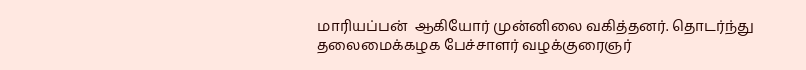மாரியப்பன்  ஆகியோர் முன்னிலை வகித்தனர். தொடர்ந்து தலைமைக்கழக பேச்சாளர் வழக்குரைஞர்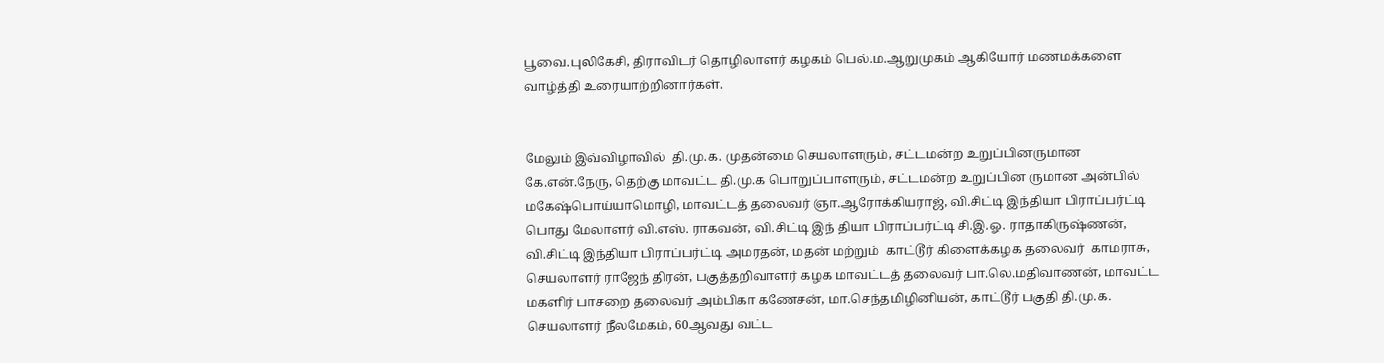பூவை.புலிகேசி, திராவிடர் தொழிலாளர் கழகம் பெல்.ம.ஆறுமுகம் ஆகியோர் மணமக்களை வாழ்த்தி உரையாற்றினார்கள்.


மேலும் இவ்விழாவில்  தி.மு.க. முதன்மை செயலாளரும், சட்டமன்ற உறுப்பினருமான கே.என்.நேரு, தெற்கு மாவட்ட தி.மு.க பொறுப்பாளரும், சட்டமன்ற உறுப்பின ருமான அன்பில் மகேஷ்பொய்யாமொழி, மாவட்டத் தலைவர் ஞா.ஆரோக்கியராஜ், வி.சிட்டி இந்தியா பிராப்பர்ட்டி பொது மேலாளர் வி.எஸ். ராகவன், வி.சிட்டி இந் தியா பிராப்பர்ட்டி சி.இ.ஓ. ராதாகிருஷ்ணன், வி.சிட்டி இந்தியா பிராப்பர்ட்டி அமரதன், மதன் மற்றும்  காட்டூர் கிளைக்கழக தலைவர்  காமராசு, செயலாளர் ராஜேந் திரன், பகுத்தறிவாளர் கழக மாவட்டத் தலைவர் பா.லெ.மதிவாணன், மாவட்ட மகளிர் பாசறை தலைவர் அம்பிகா கணேசன், மா.செந்தமிழினியன், காட்டூர் பகுதி தி.மு.க. செயலாளர் நீலமேகம், 60ஆவது வட்ட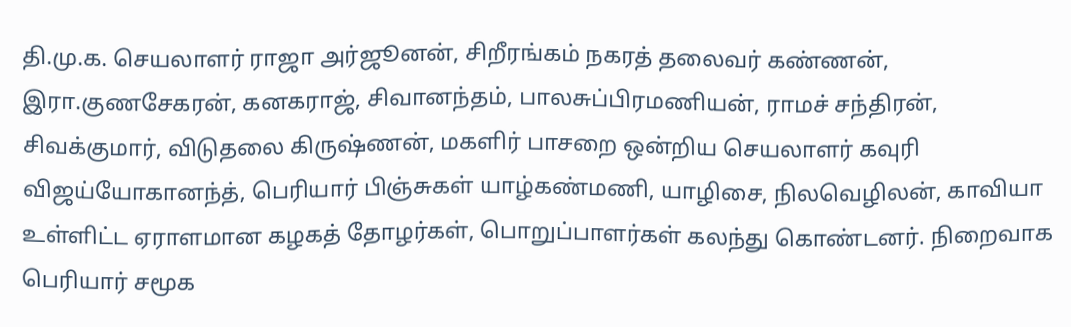தி.மு.க. செயலாளர் ராஜா அர்ஜூனன், சிறீரங்கம் நகரத் தலைவர் கண்ணன், இரா.குணசேகரன், கனகராஜ், சிவானந்தம், பாலசுப்பிரமணியன், ராமச் சந்திரன், சிவக்குமார், விடுதலை கிருஷ்ணன், மகளிர் பாசறை ஒன்றிய செயலாளர் கவுரி விஜய்யோகானந்த், பெரியார் பிஞ்சுகள் யாழ்கண்மணி, யாழிசை, நிலவெழிலன், காவியா உள்ளிட்ட ஏராளமான கழகத் தோழர்கள், பொறுப்பாளர்கள் கலந்து கொண்டனர். நிறைவாக பெரியார் சமூக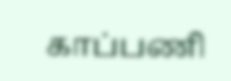காப்பணி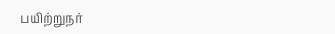பயிற்றுநர்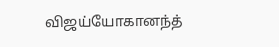விஜய்யோகானந்த்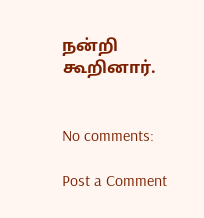நன்றி கூறினார்.


No comments:

Post a Comment